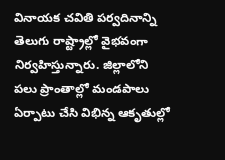వినాయక చవితి పర్వదినాన్ని తెలుగు రాష్ట్రాల్లో వైభవంగా నిర్వహిస్తున్నారు. జిల్లాలోని పలు ప్రాంతాల్లో మండపాలు ఏర్పాటు చేసి విభిన్న ఆకృతుల్లో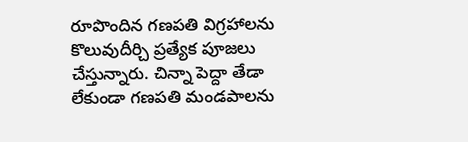రూపొందిన గణపతి విగ్రహాలను కొలువుదీర్చి ప్రత్యేక పూజలు చేస్తున్నారు. చిన్నా పెద్దా తేడా లేకుండా గణపతి మండపాలను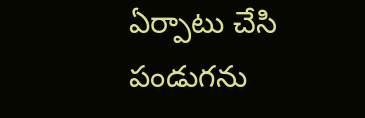ఏర్పాటు చేసి పండుగను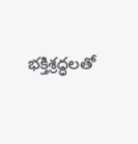భక్తిశ్రద్ధలతో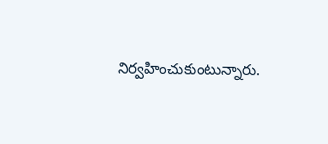నిర్వహించుకుంటున్నారు.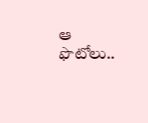ఆ ఫొటోలు..